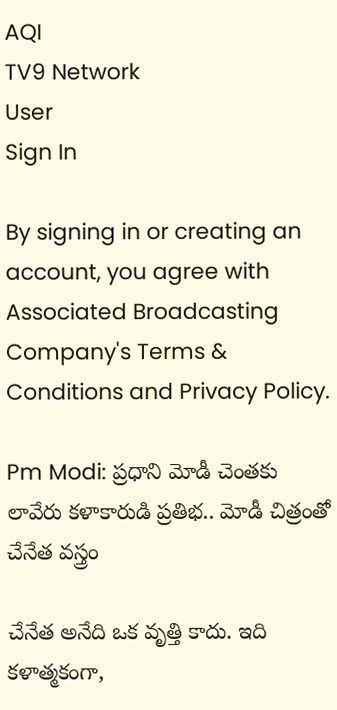AQI
TV9 Network
User
Sign In

By signing in or creating an account, you agree with Associated Broadcasting Company's Terms & Conditions and Privacy Policy.

Pm Modi: ప్రధాని మోడీ చెంతకు లావేరు కళాకారుడి ప్రతిభ.. మోడీ చిత్రంతో చేనేత వస్త్రం

చేనేత అనేది ఒక వృత్తి కాదు. ఇది కళాత్మకంగా,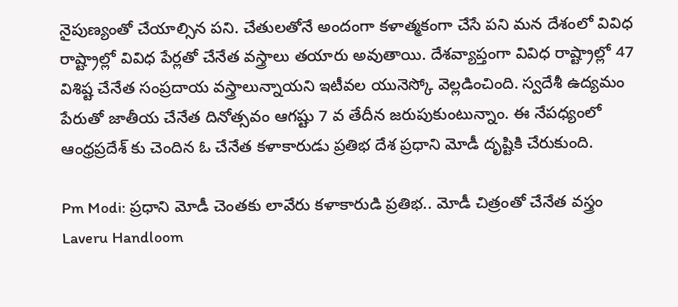నైపుణ్యంతో చేయాల్సిన పని. చేతులతోనే అందంగా కళాత్మకంగా చేసే పని మన దేశంలో వివిధ రాష్ట్రాల్లో వివిధ పేర్లతో చేనేత వస్త్రాలు తయారు అవుతాయి. దేశవ్యాప్తంగా వివిధ రాష్ట్రాల్లో 47 విశిష్ట చేనేత సంప్రదాయ వస్త్రాలున్నాయని ఇటీవల యునెస్కో వెల్లడించింది. స్వదేశీ ఉద్యమం పేరుతో జాతీయ చేనేత దినోత్సవం ఆగష్టు 7 వ తేదీన జరుపుకుంటున్నాం. ఈ నేపధ్యంలో ఆంధ్రప్రదేశ్ కు చెందిన ఓ చేనేత కళాకారుడు ప్రతిభ దేశ ప్రధాని మోడీ దృష్టికి చేరుకుంది.

Pm Modi: ప్రధాని మోడీ చెంతకు లావేరు కళాకారుడి ప్రతిభ.. మోడీ చిత్రంతో చేనేత వస్త్రం
Laveru Handloom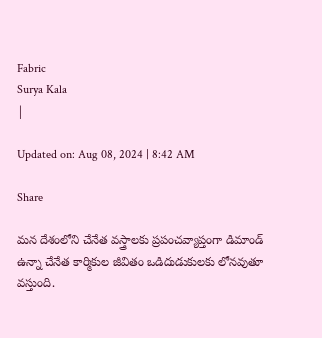Fabric
Surya Kala
|

Updated on: Aug 08, 2024 | 8:42 AM

Share

మన దేశంలోని చేనేత వస్త్రాలకు ప్రపంచవ్యాప్తంగా డిమాండ్ ఉన్నా చేనేత కార్మికుల జీవితం ఒడిదుడుకులకు లోనవుతూ వస్తుంది.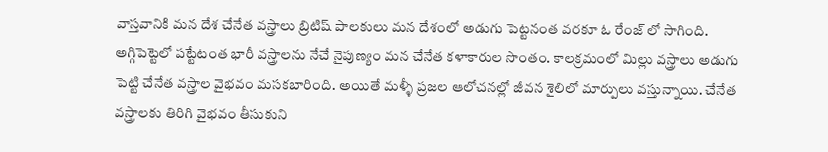వాస్తవానికి మన దేశ చేనేత వస్త్రాలు బ్రిటిష్ పాలకులు మన దేశంలో అడుగు పెట్టనంత వరకూ ఓ రేంజ్ లో సాగింది. అగ్గిపెట్టెలో పట్టేటంత భారీ వస్త్రాలను నేచే నైపుణ్యం మన చేనేత కళాకారుల సొంతం. కాలక్రమంలో మిల్లు వస్త్రాలు అడుగు పెట్టి చేనేత వస్త్రాల వైభవం మసకబారింది. అయితే మళ్ళీ ప్రజల ఆలోచనల్లో జీవన శైలిలో మార్పులు వస్తున్నాయి. చేనేత వస్త్రాలకు తిరిగి వైభవం తీసుకుని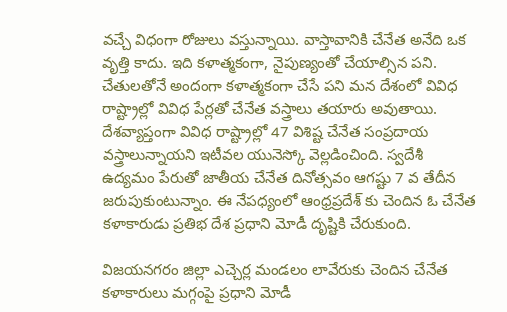వచ్చే విధంగా రోజులు వస్తున్నాయి. వాస్తావానికి చేనేత అనేది ఒక వృత్తి కాదు. ఇది కళాత్మకంగా, నైపుణ్యంతో చేయాల్సిన పని. చేతులతోనే అందంగా కళాత్మకంగా చేసే పని మన దేశంలో వివిధ రాష్ట్రాల్లో వివిధ పేర్లతో చేనేత వస్త్రాలు తయారు అవుతాయి. దేశవ్యాప్తంగా వివిధ రాష్ట్రాల్లో 47 విశిష్ట చేనేత సంప్రదాయ వస్త్రాలున్నాయని ఇటీవల యునెస్కో వెల్లడించింది. స్వదేశీ ఉద్యమం పేరుతో జాతీయ చేనేత దినోత్సవం ఆగష్టు 7 వ తేదీన జరుపుకుంటున్నాం. ఈ నేపధ్యంలో ఆంధ్రప్రదేశ్ కు చెందిన ఓ చేనేత కళాకారుడు ప్రతిభ దేశ ప్రధాని మోడీ దృష్టికి చేరుకుంది.

విజయనగరం జిల్లా ఎచ్చెర్ల మండలం లావేరుకు చెందిన చేనేత కళాకారులు మగ్గంపై ప్రధాని మోడీ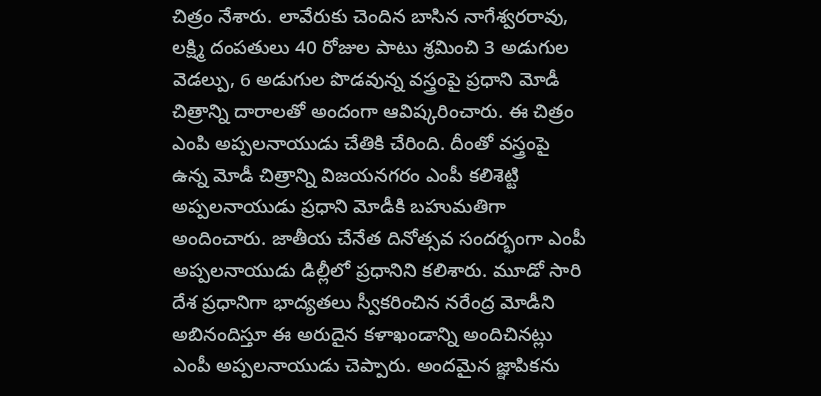చిత్రం నేశారు. లావేరుకు చెందిన బాసిన నాగేశ్వరరావు, లక్ష్మి దంపతులు 40 రోజుల పాటు శ్రమించి 3 అడుగుల వెడల్పు, 6 అడుగుల పొడవున్న వస్త్రంపై ప్రధాని మోడీ చిత్రాన్ని దారాలతో అందంగా ఆవిష్కరించారు. ఈ చిత్రం ఎంపి అప్పలనాయుడు చేతికి చేరింది. దీంతో వస్త్రంపై ఉన్న మోడీ చిత్రాన్ని విజయనగరం ఎంపీ కలిశెట్టి అప్పలనాయుడు ప్రధాని మోడీకి బహుమతిగా అందించారు. జాతీయ చేనేత దినోత్సవ సందర్భంగా ఎంపీ అప్పలనాయుడు డిల్లీలో ప్రధానిని కలిశారు. మూడో సారి దేశ ప్రధానిగా భాద్యతలు స్వీకరించిన నరేంద్ర మోడీని అబినందిస్తూ ఈ అరుదైన కళాఖండాన్ని అందిచినట్లు ఎంపీ అప్పలనాయుడు చెప్పారు. అందమైన జ్ఞాపికను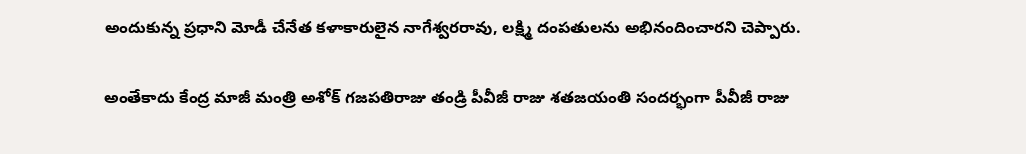అందుకున్న ప్రధాని మోడీ చేనేత కళాకారులైన నాగేశ్వరరావు, లక్ష్మి దంపతులను అభినందించారని చెప్పారు.

అంతేకాదు కేంద్ర మాజీ మంత్రి అశోక్‌ గజపతిరాజు తండ్రి పీవీజీ రాజు శతజయంతి సందర్భంగా పీవీజీ రాజు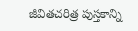జీవితచరిత్ర పుస్తకాన్ని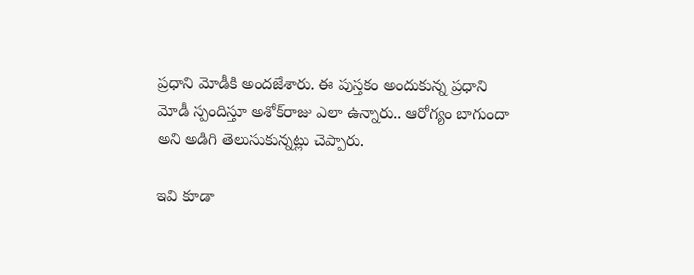ప్రధాని మోడీకి అందజేశారు. ఈ పుస్తకం అందుకున్న ప్రధాని మోడీ స్పందిస్తూ అశోక్‌రాజు ఎలా ఉన్నారు.. ఆరోగ్యం బాగుందా అని అడిగి తెలుసుకున్నట్లు చెప్పారు.

ఇవి కూడా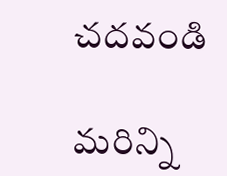చదవండి

మరిన్ని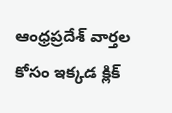ఆంధ్రప్రదేశ్ వార్తల కోసం ఇక్కడ క్లిక్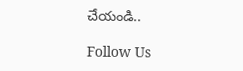చేయండి..

Follow Us